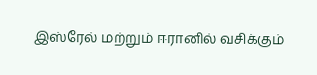இஸ்ரேல் மற்றும் ஈரானில் வசிக்கும்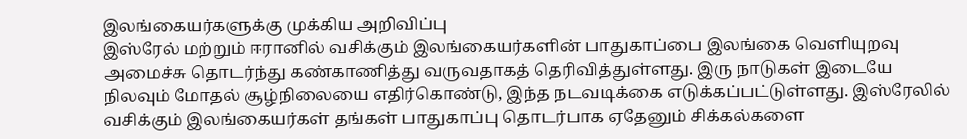இலங்கையர்களுக்கு முக்கிய அறிவிப்பு
இஸ்ரேல் மற்றும் ஈரானில் வசிக்கும் இலங்கையர்களின் பாதுகாப்பை இலங்கை வெளியுறவு அமைச்சு தொடர்ந்து கண்காணித்து வருவதாகத் தெரிவித்துள்ளது. இரு நாடுகள் இடையே நிலவும் மோதல் சூழ்நிலையை எதிர்கொண்டு, இந்த நடவடிக்கை எடுக்கப்பட்டுள்ளது. இஸ்ரேலில் வசிக்கும் இலங்கையர்கள் தங்கள் பாதுகாப்பு தொடர்பாக ஏதேனும் சிக்கல்களை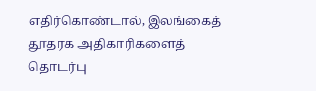எதிர்கொண்டால், இலங்கைத் தூதரக அதிகாரிகளைத் தொடர்பு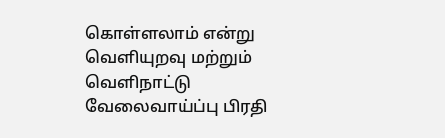கொள்ளலாம் என்று வெளியுறவு மற்றும் வெளிநாட்டு வேலைவாய்ப்பு பிரதி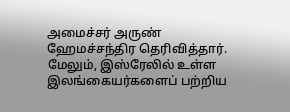அமைச்சர் அருண் ஹேமச்சந்திர தெரிவித்தார். மேலும், இஸ்ரேலில் உள்ள இலங்கையர்களைப் பற்றிய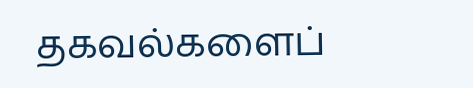தகவல்களைப்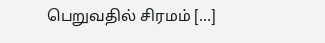பெறுவதில் சிரமம் […]